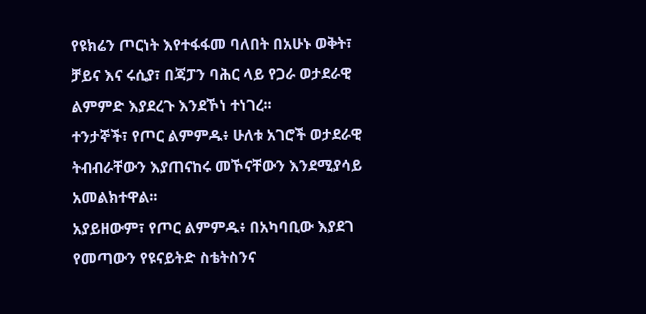የዩክሬን ጦርነት እየተፋፋመ ባለበት በአሁኑ ወቅት፣ ቻይና እና ሩሲያ፣ በጃፓን ባሕር ላይ የጋራ ወታደራዊ ልምምድ እያደረጉ እንደኾነ ተነገረ፡፡
ተንታኞች፣ የጦር ልምምዱ፥ ሁለቱ አገሮች ወታደራዊ ትብብራቸውን እያጠናከሩ መኾናቸውን እንደሚያሳይ አመልክተዋል፡፡
አያይዘውም፣ የጦር ልምምዱ፥ በአካባቢው እያደገ የመጣውን የዩናይትድ ስቴትስንና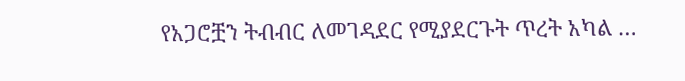የአጋሮቿን ትብብር ለመገዳደር የሚያደርጉት ጥረት አካል …